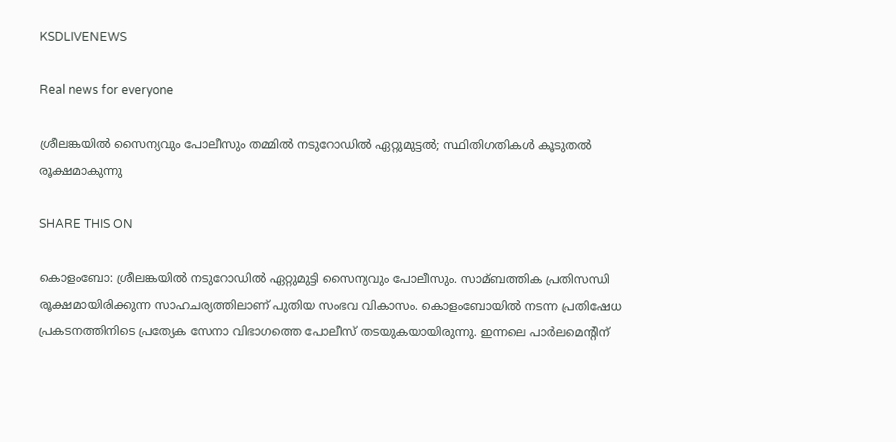KSDLIVENEWS

Real news for everyone

ശ്രീലങ്കയില്‍ സൈന്യവും പോലീസും തമ്മില്‍ നടുറോഡില്‍ ഏറ്റുമുട്ടല്‍; സ്ഥിതിഗതികള്‍ കൂടുതല്‍ രൂക്ഷമാകുന്നു

SHARE THIS ON

കൊളംബോ: ശ്രീലങ്കയില്‍ നടുറോഡില്‍ ഏറ്റുമുട്ടി സൈന്യവും പോലീസും. സാമ്ബത്തിക പ്രതിസന്ധി രൂക്ഷമായിരിക്കുന്ന സാഹചര്യത്തിലാണ് പുതിയ സംഭവ വികാസം. കൊളംബോയില്‍ നടന്ന പ്രതിഷേധ പ്രകടനത്തിനിടെ പ്രത്യേക സേനാ വിഭാഗത്തെ പോലീസ് തടയുകയായിരുന്നു. ഇന്നലെ പാര്‍ലമെന്റിന്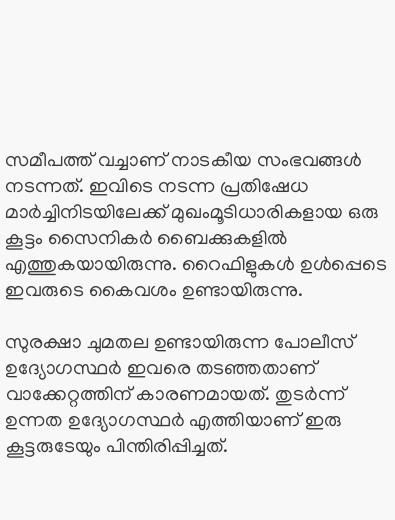സമീപത്ത് വച്ചാണ് നാടകീയ സംഭവങ്ങള്‍ നടന്നത്. ഇവിടെ നടന്ന പ്രതിഷേധ മാര്‍ച്ചിനിടയിലേക്ക് മുഖംമൂടിധാരികളായ ഒരു കൂട്ടം സൈനികര്‍ ബൈക്കുകളില്‍ എത്തുകയായിരുന്നു. റൈഫിളുകള്‍ ഉള്‍പ്പെടെ ഇവരുടെ കൈവശം ഉണ്ടായിരുന്നു.

സുരക്ഷാ ചുമതല ഉണ്ടായിരുന്ന പോലീസ് ഉദ്യോഗസ്ഥര്‍ ഇവരെ തടഞ്ഞതാണ് വാക്കേറ്റത്തിന് കാരണമായത്. തുടര്‍ന്ന് ഉന്നത ഉദ്യോഗസ്ഥര്‍ എത്തിയാണ് ഇരു കൂട്ടരുടേയും പിന്തിരിപ്പിച്ചത്.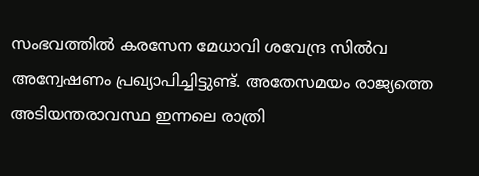സംഭവത്തില്‍ കരസേന മേധാവി ശവേന്ദ്ര സില്‍വ അന്വേഷണം പ്രഖ്യാപിച്ചിട്ടുണ്ട്. അതേസമയം രാജ്യത്തെ അടിയന്തരാവസ്ഥ ഇന്നലെ രാത്രി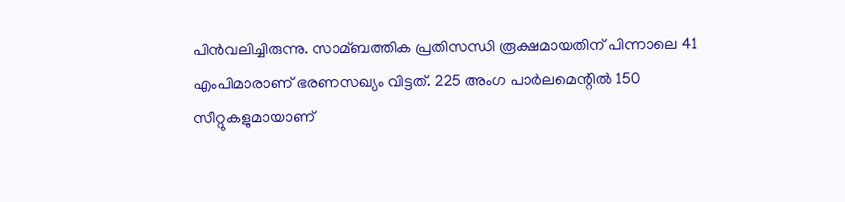പിന്‍വലിച്ചിരുന്നു. സാമ്ബത്തിക പ്രതിസന്ധി രൂക്ഷമായതിന് പിന്നാലെ 41 എംപിമാരാണ് ഭരണസഖ്യം വിട്ടത്. 225 അംഗ പാര്‍ലമെന്റില്‍ 150 സീറ്റുകളുമായാണ്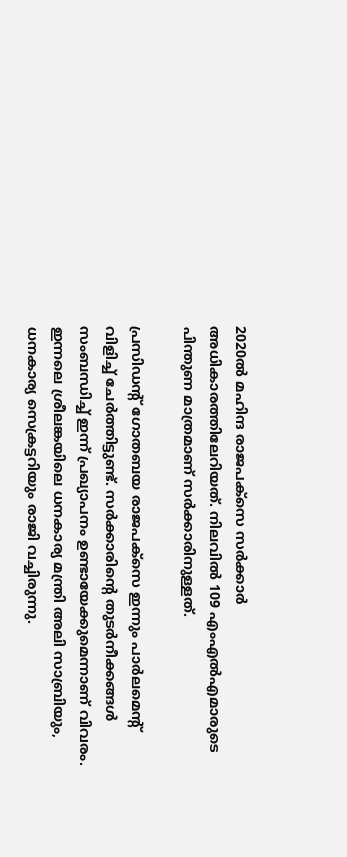2020ല്‍ മഹിന്ദ രാജപക്‌സെ സര്‍ക്കാര്‍ അധികാരത്തിലേറിയത്. നിലവില്‍ 109 എംഎല്‍എമാരുടെ പിന്തുണ മാത്രമാണ് സര്‍ക്കാരിനുള്ളത്.

പ്രസിഡന്റ് ഗോതബയ രാജപക്‌സെ ഇന്നും പാര്‍ലമെന്റ് വിളിച്ച്‌ ചേര്‍ത്തിട്ടുണ്ട്. സര്‍ക്കാരിന്റെ തുടര്‍നീക്കങ്ങള്‍ സംബന്ധിച്ച്‌ ഇന്ന് പ്രഖ്യാപനം ഉണ്ടായേക്കുമെന്നാണ് വിവരം. ഇന്നലെ ശ്രീലങ്കയിലെ ധനകാര്യ മന്ത്രി അലി സാബ്രിയും, ധനകാര്യ സെക്രട്ടറിയും രാജി വച്ചിരുന്നു.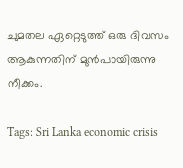ചുമതല ഏറ്റെടുത്ത് ഒരു ദിവസം ആകുന്നതിന് മുന്‍പായിരുന്നു നീക്കം.

Tags: Sri Lanka economic crisis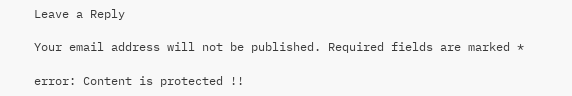Leave a Reply

Your email address will not be published. Required fields are marked *

error: Content is protected !!